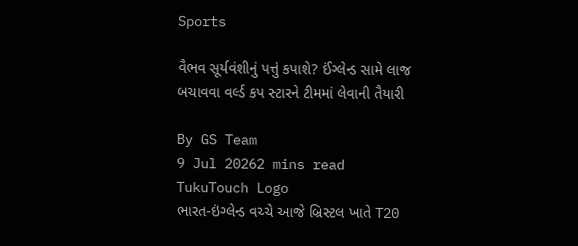Sports

વૈભવ સૂર્યવંશીનું પત્તું કપાશે? ઈંગ્લેન્ડ સામે લાજ બચાવવા વર્લ્ડ કપ સ્ટારને ટીમમાં લેવાની તૈયારી

By GS Team
9 Jul 20262 mins read
TukuTouch Logo
ભારત-ઇંગ્લેન્ડ વચ્ચે આજે બ્રિસ્ટલ ખાતે T20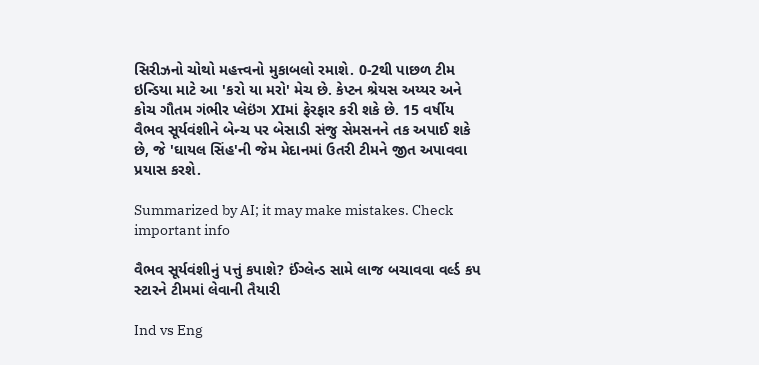સિરીઝનો ચોથો મહત્ત્વનો મુકાબલો રમાશે. 0-2થી પાછળ ટીમ ઇન્ડિયા માટે આ 'કરો યા મરો' મેચ છે. કેપ્ટન શ્રેયસ અય્યર અને કોચ ગૌતમ ગંભીર પ્લેઇંગ XIમાં ફેરફાર કરી શકે છે. 15 વર્ષીય વૈભવ સૂર્યવંશીને બેન્ચ પર બેસાડી સંજુ સેમસનને તક અપાઈ શકે છે, જે 'ઘાયલ સિંહ'ની જેમ મેદાનમાં ઉતરી ટીમને જીત અપાવવા પ્રયાસ કરશે.

Summarized by AI; it may make mistakes. Check important info

વૈભવ સૂર્યવંશીનું પત્તું કપાશે? ઈંગ્લેન્ડ સામે લાજ બચાવવા વર્લ્ડ કપ સ્ટારને ટીમમાં લેવાની તૈયારી

Ind vs Eng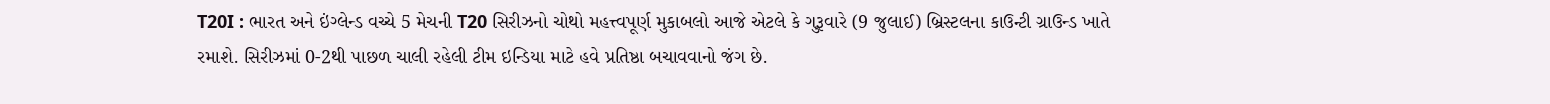T20I : ભારત અને ઇંગ્લેન્ડ વચ્ચે 5 મેચની T20 સિરીઝનો ચોથો મહત્ત્વપૂર્ણ મુકાબલો આજે એટલે કે ગુરૂવારે (9 જુલાઈ) બ્રિસ્ટલના કાઉન્ટી ગ્રાઉન્ડ ખાતે રમાશે. સિરીઝમાં 0-2થી પાછળ ચાલી રહેલી ટીમ ઇન્ડિયા માટે હવે પ્રતિષ્ઠા બચાવવાનો જંગ છે.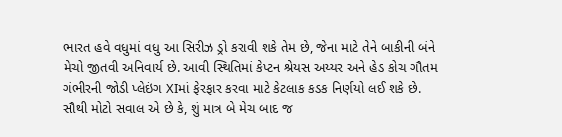ભારત હવે વધુમાં વધુ આ સિરીઝ ડ્રો કરાવી શકે તેમ છે, જેના માટે તેને બાકીની બંને મેચો જીતવી અનિવાર્ય છે. આવી સ્થિતિમાં કેપ્ટન શ્રેયસ અય્યર અને હેડ કોચ ગૌતમ ગંભીરની જોડી પ્લેઇંગ XIમાં ફેરફાર કરવા માટે કેટલાક કડક નિર્ણયો લઈ શકે છે. સૌથી મોટો સવાલ એ છે કે, શું માત્ર બે મેચ બાદ જ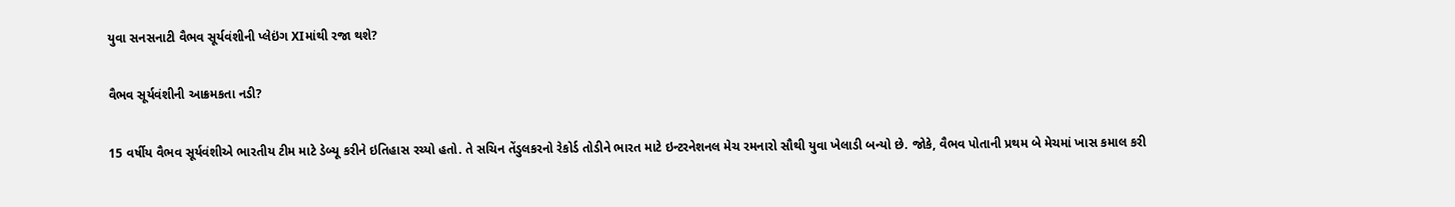યુવા સનસનાટી વૈભવ સૂર્યવંશીની પ્લેઇંગ XIમાંથી રજા થશે?

વૈભવ સૂર્યવંશીની આક્રમકતા નડી?

15 વર્ષીય વૈભવ સૂર્યવંશીએ ભારતીય ટીમ માટે ડેબ્યૂ કરીને ઇતિહાસ રચ્યો હતો. તે સચિન તેંડુલકરનો રેકોર્ડ તોડીને ભારત માટે ઇન્ટરનેશનલ મેચ રમનારો સૌથી યુવા ખેલાડી બન્યો છે. જોકે, વૈભવ પોતાની પ્રથમ બે મેચમાં ખાસ કમાલ કરી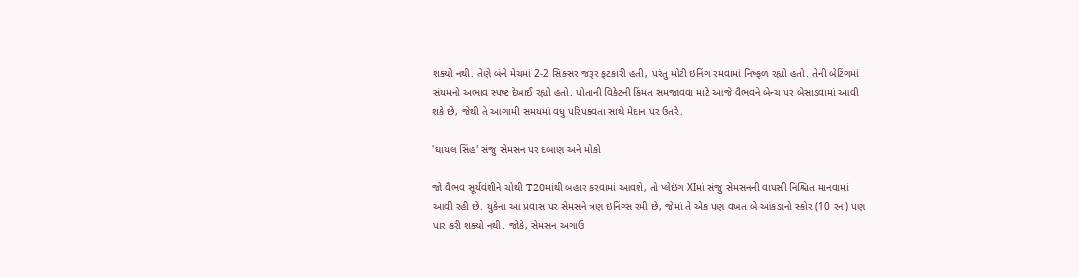શક્યો નથી. તેણે બંને મેચમાં 2-2 સિક્સર જરૂર ફટકારી હતી, પરંતુ મોટી ઇનિંગ રમવામાં નિષ્ફળ રહ્યો હતો. તેની બેટિંગમાં સંયમનો અભાવ સ્પષ્ટ દેખાઈ રહ્યો હતો. પોતાની વિકેટની કિંમત સમજાવવા માટે આજે વૈભવને બેન્ચ પર બેસાડવામાં આવી શકે છે, જેથી તે આગામી સમયમાં વધુ પરિપક્વતા સાથે મેદાન પર ઉતરે.

'ઘાયલ સિંહ' સંજુ સેમસન પર દબાણ અને મોકો

જો વૈભવ સૂર્યવંશીને ચોથી T20માંથી બહાર કરવામાં આવશે, તો પ્લેઇંગ XIમાં સંજુ સેમસનની વાપસી નિશ્ચિત માનવામાં આવી રહી છે. યુકેના આ પ્રવાસ પર સેમસને ત્રણ ઇનિંગ્સ રમી છે, જેમાં તે એક પણ વખત બે આંકડાનો સ્કોર (10 રન) પણ પાર કરી શક્યો નથી. જોકે, સેમસન અગાઉ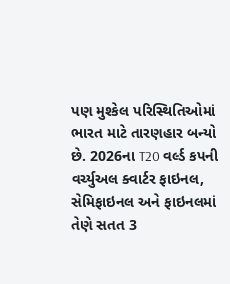પણ મુશ્કેલ પરિસ્થિતિઓમાં ભારત માટે તારણહાર બન્યો છે. 2026ના T20 વર્લ્ડ કપની વર્ચ્યુઅલ ક્વાર્ટર ફાઇનલ, સેમિફાઇનલ અને ફાઇનલમાં તેણે સતત 3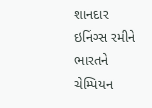શાનદાર ઇનિંગ્સ રમીને ભારતને ચેમ્પિયન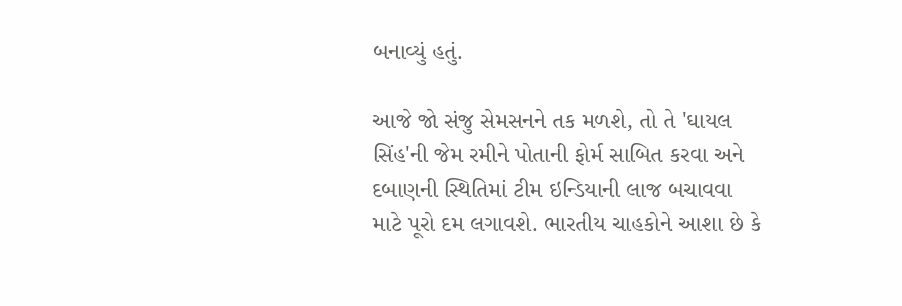બનાવ્યું હતું.

આજે જો સંજુ સેમસનને તક મળશે, તો તે 'ઘાયલ સિંહ'ની જેમ રમીને પોતાની ફોર્મ સાબિત કરવા અને દબાણની સ્થિતિમાં ટીમ ઇન્ડિયાની લાજ બચાવવા માટે પૂરો દમ લગાવશે. ભારતીય ચાહકોને આશા છે કે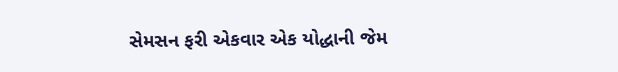સેમસન ફરી એકવાર એક યોદ્ધાની જેમ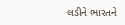લડીને ભારતને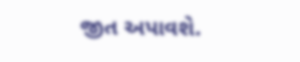જીત અપાવશે.